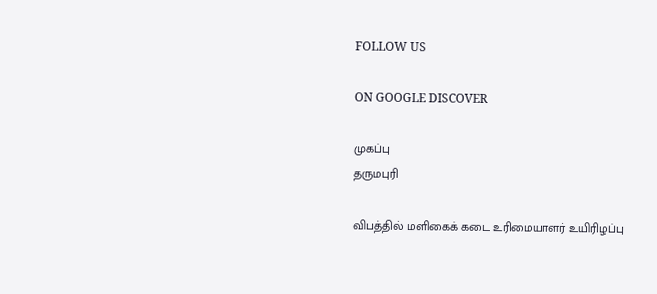FOLLOW US

ON GOOGLE DISCOVER

முகப்பு
தருமபுரி

விபத்தில் மளிகைக் கடை உரிமையாளர் உயிரிழப்பு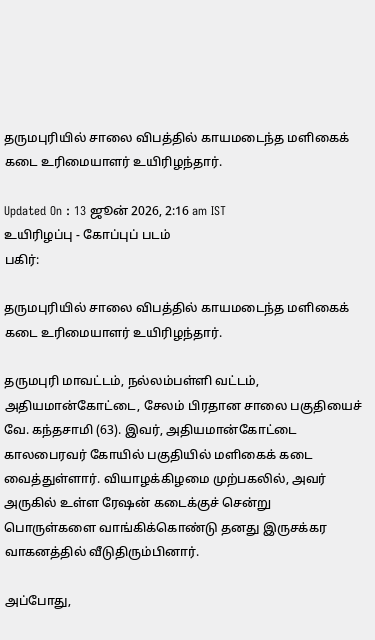தருமபுரியில் சாலை விபத்தில் காயமடைந்த மளிகைக் கடை உரிமையாளர் உயிரிழந்தார்.

Updated On : 13 ஜூன் 2026, 2:16 am IST
உயிரிழப்பு - கோப்புப் படம்
பகிர்:

தருமபுரியில் சாலை விபத்தில் காயமடைந்த மளிகைக் கடை உரிமையாளர் உயிரிழந்தார்.

தருமபுரி மாவட்டம், நல்லம்பள்ளி வட்டம், அதியமான்கோட்டை, சேலம் பிரதான சாலை பகுதியைச் வே. கந்தசாமி (63). இவர், அதியமான்கோட்டை காலபைரவர் கோயில் பகுதியில் மளிகைக் கடை வைத்துள்ளார். வியாழக்கிழமை முற்பகலில், அவர் அருகில் உள்ள ரேஷன் கடைக்குச் சென்று பொருள்களை வாங்கிக்கொண்டு தனது இருசக்கர வாகனத்தில் வீடுதிரும்பினார்.

அப்போது,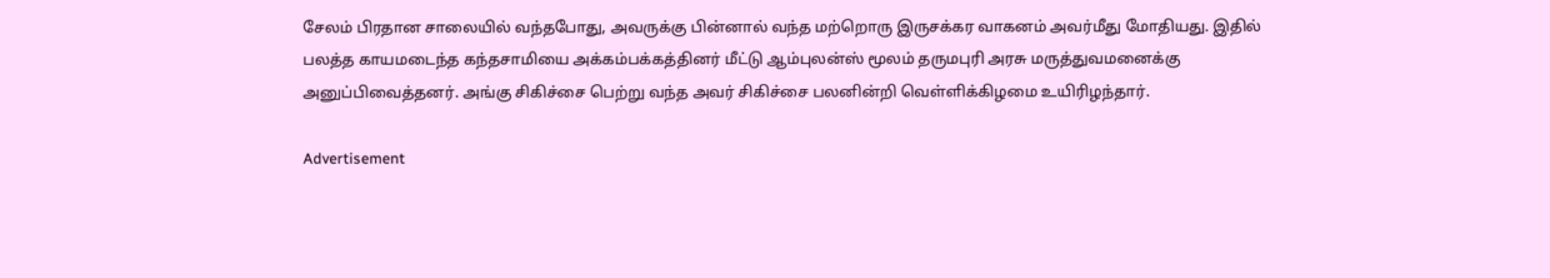சேலம் பிரதான சாலையில் வந்தபோது, அவருக்கு பின்னால் வந்த மற்றொரு இருசக்கர வாகனம் அவர்மீது மோதியது. இதில் பலத்த காயமடைந்த கந்தசாமியை அக்கம்பக்கத்தினர் மீட்டு ஆம்புலன்ஸ் மூலம் தருமபுரி அரசு மருத்துவமனைக்கு அனுப்பிவைத்தனர். அங்கு சிகிச்சை பெற்று வந்த அவர் சிகிச்சை பலனின்றி வெள்ளிக்கிழமை உயிரிழந்தார்.

Advertisement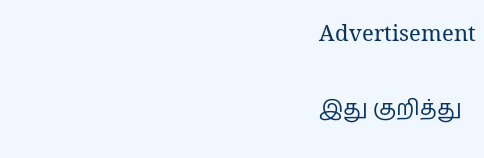Advertisement

இது குறித்து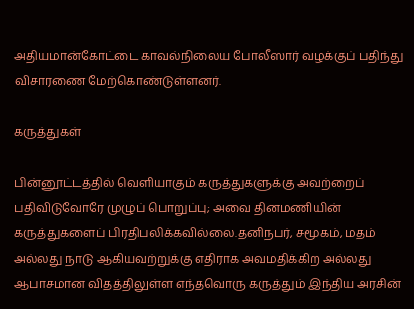அதியமான்கோட்டை காவல்நிலைய போலீஸார் வழக்குப் பதிந்து விசாரணை மேற்கொண்டுள்ளனர்.

கருத்துகள்

பின்னூட்டத்தில் வெளியாகும் கருத்துகளுக்கு அவற்றைப் பதிவிடுவோரே முழுப் பொறுப்பு; அவை தினமணியின் கருத்துகளைப் பிரதிபலிக்கவில்லை.தனிநபர், சமூகம், மதம் அல்லது நாடு ஆகியவற்றுக்கு எதிராக அவமதிக்கிற அல்லது ஆபாசமான விதத்திலுள்ள எந்தவொரு கருத்தும் இந்திய அரசின்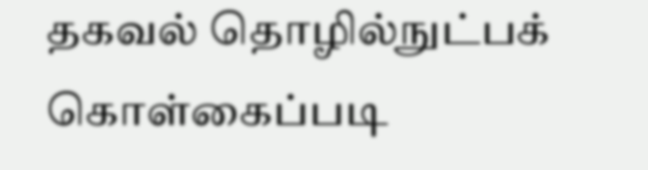தகவல் தொழில்நுட்பக் கொள்கைப்படி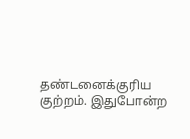தண்டனைக்குரிய குற்றம். இதுபோன்ற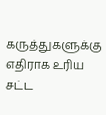கருத்துகளுக்கு எதிராக உரிய சட்ட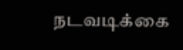நடவடிக்கை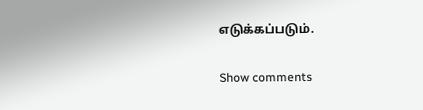எடுக்கப்படும்.

Show comments